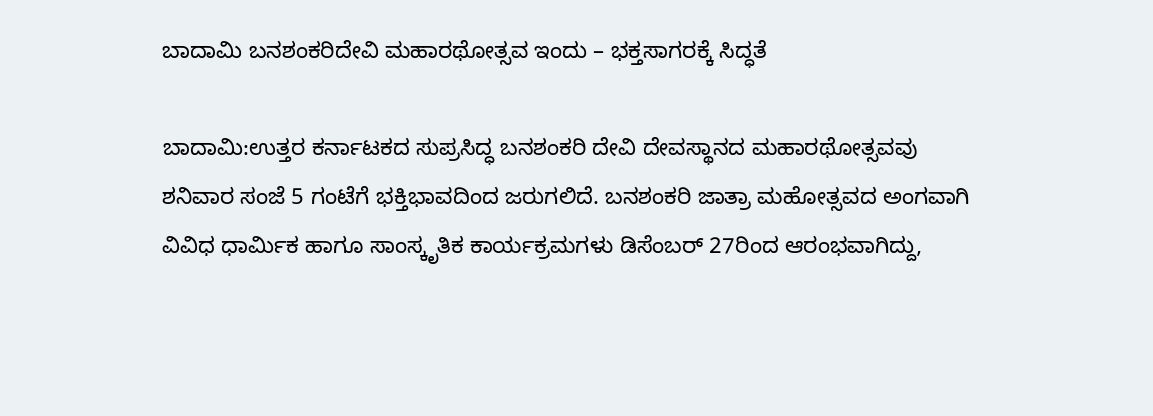ಬಾದಾಮಿ ಬನಶಂಕರಿದೇವಿ ಮಹಾರಥೋತ್ಸವ ಇಂದು – ಭಕ್ತಸಾಗರಕ್ಕೆ ಸಿದ್ಧತೆ

ಬಾದಾಮಿ:ಉತ್ತರ ಕರ್ನಾಟಕದ ಸುಪ್ರಸಿದ್ಧ ಬನಶಂಕರಿ ದೇವಿ ದೇವಸ್ಥಾನದ ಮಹಾರಥೋತ್ಸವವು ಶನಿವಾರ ಸಂಜೆ 5 ಗಂಟೆಗೆ ಭಕ್ತಿಭಾವದಿಂದ ಜರುಗಲಿದೆ. ಬನಶಂಕರಿ ಜಾತ್ರಾ ಮಹೋತ್ಸವದ ಅಂಗವಾಗಿ ವಿವಿಧ ಧಾರ್ಮಿಕ ಹಾಗೂ ಸಾಂಸ್ಕೃತಿಕ ಕಾರ್ಯಕ್ರಮಗಳು ಡಿಸೆಂಬರ್ 27ರಿಂದ ಆರಂಭವಾಗಿದ್ದು,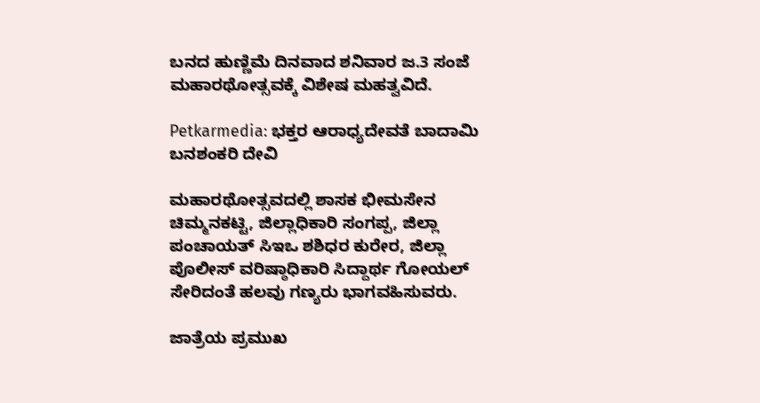ಬನದ ಹುಣ್ಣಿಮೆ ದಿನವಾದ ಶನಿವಾರ ಜ.3 ಸಂಜೆ ಮಹಾರಥೋತ್ಸವಕ್ಕೆ ವಿಶೇಷ ಮಹತ್ವವಿದೆ.

Petkarmedia: ಭಕ್ತರ ಆರಾಧ್ಯದೇವತೆ ಬಾದಾಮಿ ಬನಶಂಕರಿ ದೇವಿ

ಮಹಾರಥೋತ್ಸವದಲ್ಲಿ ಶಾಸಕ ಭೀಮಸೇನ ಚಿಮ್ಮನಕಟ್ಟಿ, ಜಿಲ್ಲಾಧಿಕಾರಿ ಸಂಗಪ್ಪ, ಜಿಲ್ಲಾ ಪಂಚಾಯತ್ ಸಿಇಒ ಶಶಿಧರ ಕುರೇರ, ಜಿಲ್ಲಾ ಪೊಲೀಸ್ ವರಿಷ್ಠಾಧಿಕಾರಿ ಸಿದ್ದಾರ್ಥ ಗೋಯಲ್ ಸೇರಿದಂತೆ ಹಲವು ಗಣ್ಯರು ಭಾಗವಹಿಸುವರು.

ಜಾತ್ರೆಯ ಪ್ರಮುಖ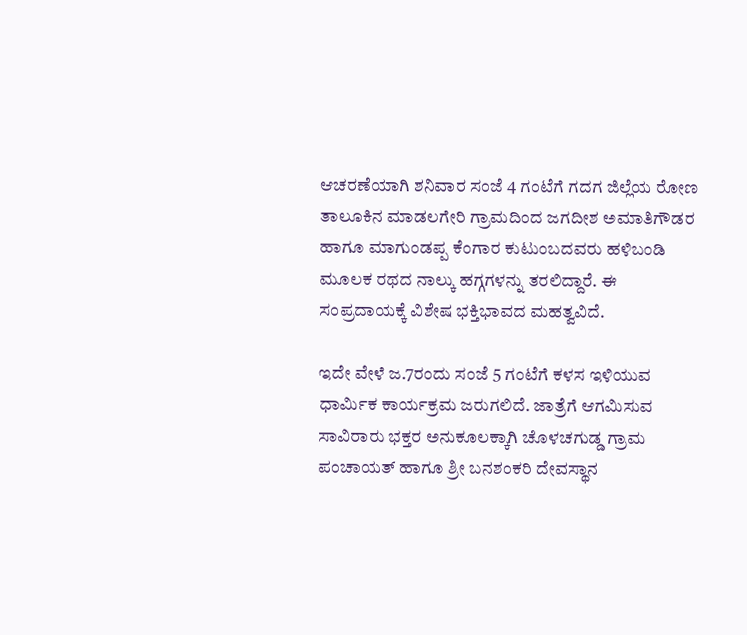ಆಚರಣೆಯಾಗಿ ಶನಿವಾರ ಸಂಜೆ 4 ಗಂಟೆಗೆ ಗದಗ ಜಿಲ್ಲೆಯ ರೋಣ ತಾಲೂಕಿನ ಮಾಡಲಗೇರಿ ಗ್ರಾಮದಿಂದ ಜಗದೀಶ ಅಮಾತಿಗೌಡರ ಹಾಗೂ ಮಾಗುಂಡಪ್ಪ ಕೆಂಗಾರ ಕುಟುಂಬದವರು ಹಳಿಬಂಡಿ ಮೂಲಕ ರಥದ ನಾಲ್ಕು ಹಗ್ಗಗಳನ್ನು ತರಲಿದ್ದಾರೆ. ಈ ಸಂಪ್ರದಾಯಕ್ಕೆ ವಿಶೇಷ ಭಕ್ತಿಭಾವದ ಮಹತ್ವವಿದೆ.

ಇದೇ ವೇಳೆ ಜ.7ರಂದು ಸಂಜೆ 5 ಗಂಟೆಗೆ ಕಳಸ ಇಳಿಯುವ ಧಾರ್ಮಿಕ ಕಾರ್ಯಕ್ರಮ ಜರುಗಲಿದೆ. ಜಾತ್ರೆಗೆ ಆಗಮಿಸುವ ಸಾವಿರಾರು ಭಕ್ತರ ಅನುಕೂಲಕ್ಕಾಗಿ ಚೊಳಚಗುಡ್ಡ ಗ್ರಾಮ ಪಂಚಾಯತ್ ಹಾಗೂ ಶ್ರೀ ಬನಶಂಕರಿ ದೇವಸ್ಥಾನ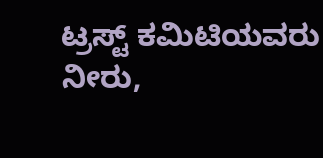ಟ್ರಸ್ಟ್ ಕಮಿಟಿಯವರು ನೀರು,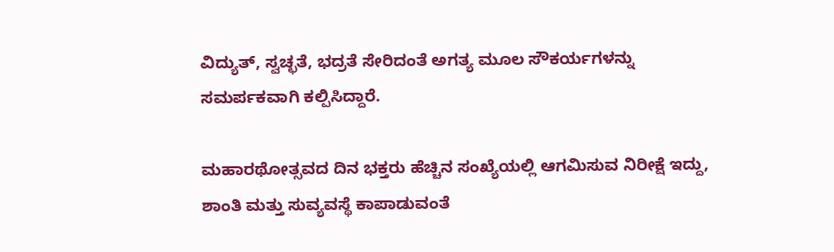ವಿದ್ಯುತ್, ಸ್ವಚ್ಛತೆ, ಭದ್ರತೆ ಸೇರಿದಂತೆ ಅಗತ್ಯ ಮೂಲ ಸೌಕರ್ಯಗಳನ್ನು ಸಮರ್ಪಕವಾಗಿ ಕಲ್ಪಿಸಿದ್ದಾರೆ.

ಮಹಾರಥೋತ್ಸವದ ದಿನ ಭಕ್ತರು ಹೆಚ್ಚಿನ ಸಂಖ್ಯೆಯಲ್ಲಿ ಆಗಮಿಸುವ ನಿರೀಕ್ಷೆ ಇದ್ದು, ಶಾಂತಿ ಮತ್ತು ಸುವ್ಯವಸ್ಥೆ ಕಾಪಾಡುವಂತೆ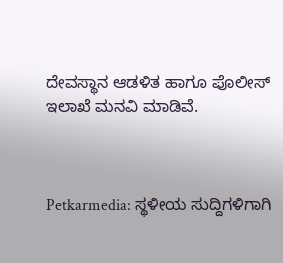ದೇವಸ್ಥಾನ ಆಡಳಿತ ಹಾಗೂ ಪೊಲೀಸ್ ಇಲಾಖೆ ಮನವಿ ಮಾಡಿವೆ.



Petkarmedia: ಸ್ಥಳೀಯ ಸುದ್ದಿಗಳಿಗಾಗಿ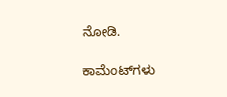ನೋಡಿ.

ಕಾಮೆಂಟ್‌ಗಳು